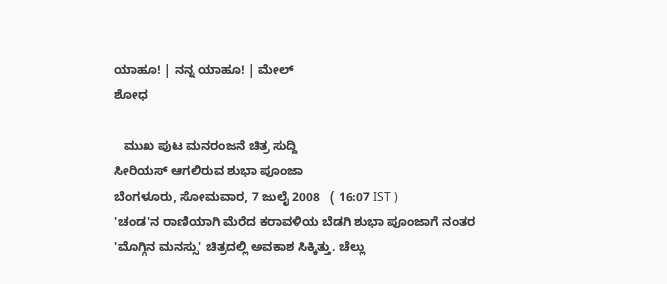ಯಾಹೂ! | ನನ್ನ ಯಾಹೂ! | ಮೇಲ್
ಶೋಧ

   ಮುಖ ಪುಟ ಮನರಂಜನೆ ಚಿತ್ರ ಸುದ್ದಿ
ಸೀರಿಯಸ್ ಆಗಲಿರುವ ಶುಭಾ ಪೂಂಜಾ
ಬೆಂಗಳೂರು, ಸೋಮವಾರ, 7 ಜುಲೈ 2008   ( 16:07 IST )
'ಚಂಡ'ನ ರಾಣಿಯಾಗಿ ಮೆರೆದ ಕರಾವಳಿಯ ಬೆಡಗಿ ಶುಭಾ ಪೂಂಜಾಗೆ ನಂತರ 'ಮೊಗ್ಗಿನ ಮನಸ್ಸು' ಚಿತ್ರದಲ್ಲಿ ಅವಕಾಶ ಸಿಕ್ಕಿತ್ತು. ಚೆಲ್ಲು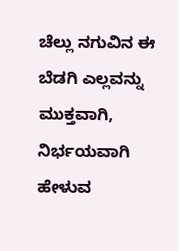ಚೆಲ್ಲು ನಗುವಿನ ಈ ಬೆಡಗಿ ಎಲ್ಲವನ್ನು ಮುಕ್ತವಾಗಿ, ನಿರ್ಭಯವಾಗಿ ಹೇಳುವ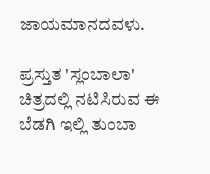ಜಾಯಮಾನದವಳು.

ಪ್ರಸ್ತುತ 'ಸ್ಲಂಬಾಲಾ' ಚಿತ್ರದಲ್ಲಿ ನಟಿಸಿರುವ ಈ ಬೆಡಗಿ ಇಲ್ಲಿ ತುಂಬಾ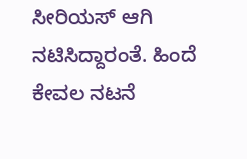ಸೀರಿಯಸ್ ಆಗಿ ನಟಿಸಿದ್ದಾರಂತೆ. ಹಿಂದೆ ಕೇವಲ ನಟನೆ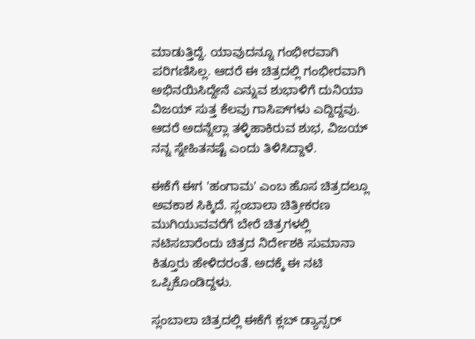ಮಾಡುತ್ತಿದ್ದೆ. ಯಾವುದನ್ನೂ ಗಂಭೀರವಾಗಿ ಪರಿಗಣಿಸಿಲ್ಲ. ಆದರೆ ಈ ಚಿತ್ರದಲ್ಲಿ ಗಂಭೀರವಾಗಿ ಅಭಿನಯಿಸಿದ್ದೇನೆ ಎನ್ನುವ ಶುಭಾಳಿಗೆ ದುನಿಯಾ ವಿಜಯ್ ಸುತ್ತ ಕೆಲವು ಗಾಸಿಪ್‌ಗಳು ಎದ್ದಿದ್ದವು. ಆದರೆ ಅದನ್ನೆಲ್ಲಾ ತಳ್ಳಿಹಾಕಿರುವ ಶುಭ, ವಿಜಯ್ ನನ್ನ ಸ್ನೇಹಿತನಷ್ಟೆ ಎಂದು ತಿಳಿಸಿದ್ದಾಳೆ.

ಈಕೆಗೆ ಈಗ 'ಹಂಗಾಮ' ಎಂಬ ಹೊಸ ಚಿತ್ರದಲ್ಲೂ ಅವಕಾಶ ಸಿಕ್ಕಿದೆ. ಸ್ಲಂಬಾಲಾ ಚಿತ್ರೀಕರಣ ಮುಗಿಯುವವರೆಗೆ ಬೇರೆ ಚಿತ್ರಗಳಲ್ಲಿ ನಟಿಸಬಾರೆಂದು ಚಿತ್ರದ ನಿರ್ದೇಶಕಿ ಸುಮಾನಾ ಕಿತ್ತೂರು ಹೇಳಿದರಂತೆ. ಅದಕ್ಕೆ ಈ ನಟಿ ಒಪ್ಪಿಕೊಂಡಿದ್ದಳು.

ಸ್ಲಂಬಾಲಾ ಚಿತ್ರದಲ್ಲಿ ಈಕೆಗೆ ಕ್ಲಬ್ ಡ್ಯಾನ್ಸರ್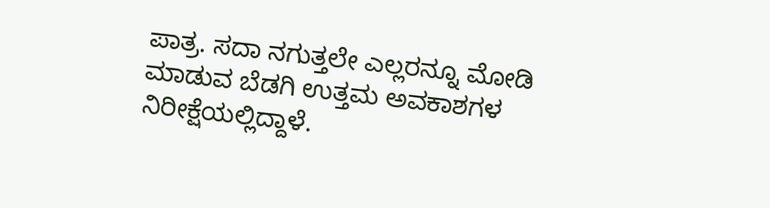ಪಾತ್ರ. ಸದಾ ನಗುತ್ತಲೇ ಎಲ್ಲರನ್ನೂ ಮೋಡಿ ಮಾಡುವ ಬೆಡಗಿ ಉತ್ತಮ ಅವಕಾಶಗಳ ನಿರೀಕ್ಷೆಯಲ್ಲಿದ್ದಾಳೆ.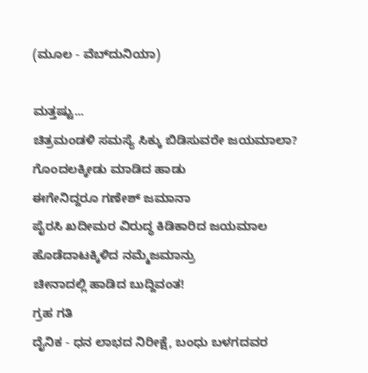(ಮೂಲ - ವೆಬ್‌ದುನಿಯಾ)

ಮತ್ತಷ್ಟು...
ಚಿತ್ರಮಂಡಳಿ ಸಮಸ್ಯೆ ಸಿಕ್ಕು ಬಿಡಿಸುವರೇ ಜಯಮಾಲಾ?
ಗೊಂದಲಕ್ಕೀಡು ಮಾಡಿದ ಹಾಡು
ಈಗೇನಿದ್ದರೂ ಗಣೇಶ್ ಜಮಾನಾ
ಪೈರಸಿ ಖದೀಮರ ವಿರುದ್ಧ ಕಿಡಿಕಾರಿದ ಜಯಮಾಲ
ಹೊಡೆದಾಟಕ್ಕಿಳಿದ ನಮ್ಮೆಜಮಾನ್ರು
ಚೀನಾದಲ್ಲಿ ಹಾಡಿದ ಬುದ್ದಿವಂತ!
ಗ್ರಹ ಗತಿ
ದೈನಿಕ - ಧನ ಲಾಭದ ನಿರೀಕ್ಷೆ, ಬಂಧು ಬಳಗದವರ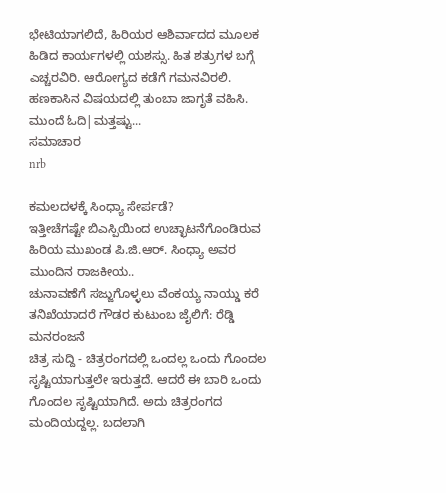ಭೇಟಿಯಾಗಲಿದೆ, ಹಿರಿಯರ ಆಶಿರ್ವಾದದ ಮೂಲಕ ಹಿಡಿದ ಕಾರ್ಯಗಳಲ್ಲಿ ಯಶಸ್ಸು. ಹಿತ ಶತ್ರುಗಳ ಬಗ್ಗೆ ಎಚ್ಚರವಿರಿ. ಆರೋಗ್ಯದ ಕಡೆಗೆ ಗಮನವಿರಲಿ. ಹಣಕಾಸಿನ ವಿಷಯದಲ್ಲಿ ತುಂಬಾ ಜಾಗೃತೆ ವಹಿಸಿ.
ಮುಂದೆ ಓದಿ|ಮತ್ತಷ್ಟು...
ಸಮಾಚಾರ
nrb

ಕಮಲದಳಕ್ಕೆ ಸಿಂಧ್ಯಾ ಸೇರ್ಪಡೆ?
ಇತ್ತೀಚೆಗಷ್ಟೇ ಬಿಎಸ್ಪಿಯಿಂದ ಉಚ್ಛಾಟನೆಗೊಂಡಿರುವ ಹಿರಿಯ ಮುಖಂಡ ಪಿ.ಜಿ.ಆರ್. ಸಿಂಧ್ಯಾ ಅವರ ಮುಂದಿನ ರಾಜಕೀಯ..
ಚುನಾವಣೆಗೆ ಸಜ್ಜುಗೊಳ್ಳಲು ವೆಂಕಯ್ಯ ನಾಯ್ಡು ಕರೆ
ತನಿಖೆಯಾದರೆ ಗೌಡರ ಕುಟುಂಬ ಜೈಲಿಗೆ: ರೆಡ್ಡಿ
ಮನರಂಜನೆ
ಚಿತ್ರ ಸುದ್ದಿ - ಚಿತ್ರರಂಗದಲ್ಲಿ ಒಂದಲ್ಲ ಒಂದು ಗೊಂದಲ ಸೃಷ್ಟಿಯಾಗುತ್ತಲೇ ಇರುತ್ತದೆ. ಆದರೆ ಈ ಬಾರಿ ಒಂದು ಗೊಂದಲ ಸೃಷ್ಟಿಯಾಗಿದೆ. ಅದು ಚಿತ್ರರಂಗದ ಮಂದಿಯದ್ದಲ್ಲ. ಬದಲಾಗಿ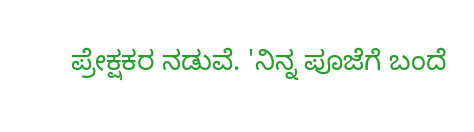ಪ್ರೇಕ್ಷಕರ ನಡುವೆ. 'ನಿನ್ನ ಪೂಜೆಗೆ ಬಂದೆ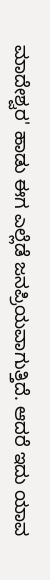ಮಾದೇಶ್ವರ' ಹಾಡು ಈಗ ಎಲ್ಲೆಡೆ ಜನಪ್ರಿಯವಾಗುತ್ತಿದೆ. ಆದರೆ ಇದು ಯಾವ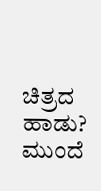ಚಿತ್ರದ ಹಾಡು?
ಮುಂದೆ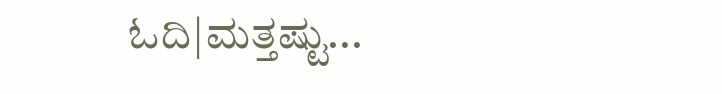ಓದಿ|ಮತ್ತಷ್ಟು...